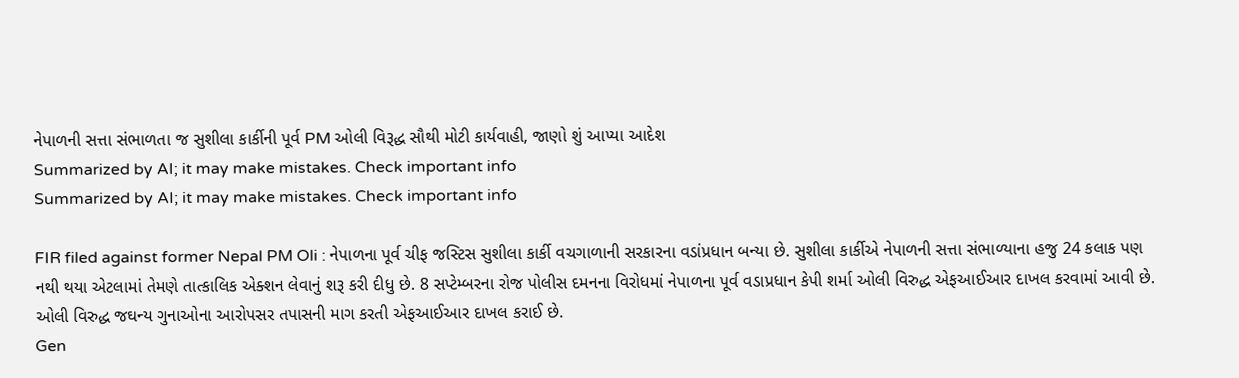નેપાળની સત્તા સંભાળતા જ સુશીલા કાર્કીની પૂર્વ PM ઓલી વિરૂદ્ધ સૌથી મોટી કાર્યવાહી, જાણો શું આપ્યા આદેશ
Summarized by AI; it may make mistakes. Check important info
Summarized by AI; it may make mistakes. Check important info

FIR filed against former Nepal PM Oli : નેપાળના પૂર્વ ચીફ જસ્ટિસ સુશીલા કાર્કી વચગાળાની સરકારના વડાંપ્રધાન બન્યા છે. સુશીલા કાર્કીએ નેપાળની સત્તા સંભાળ્યાના હજુ 24 કલાક પણ નથી થયા એટલામાં તેમણે તાત્કાલિક એક્શન લેવાનું શરૂ કરી દીધુ છે. 8 સપ્ટેમ્બરના રોજ પોલીસ દમનના વિરોધમાં નેપાળના પૂર્વ વડાપ્રધાન કેપી શર્મા ઓલી વિરુદ્ધ એફઆઈઆર દાખલ કરવામાં આવી છે. ઓલી વિરુદ્ધ જઘન્ય ગુનાઓના આરોપસર તપાસની માગ કરતી એફઆઈઆર દાખલ કરાઈ છે.
Gen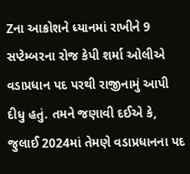Zના આક્રોશને ધ્યાનમાં રાખીને 9 સપ્ટેમ્બરના રોજ કેપી શર્મા ઓલીએ વડાપ્રધાન પદ પરથી રાજીનામું આપી દીધુ હતું. તમને જણાવી દઈએ કે, જુલાઈ 2024માં તેમણે વડાપ્રધાનના પદ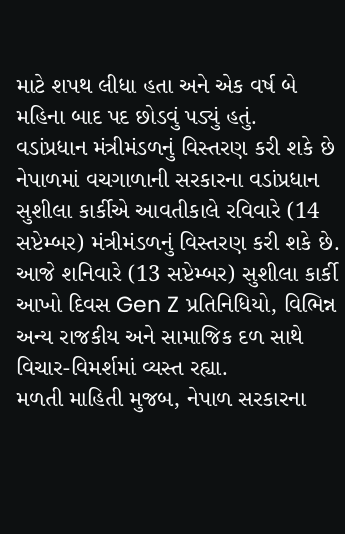માટે શપથ લીધા હતા અને એક વર્ષ બે મહિના બાદ પદ છોડવું પડ્યું હતું.
વડાંપ્રધાન મંત્રીમંડળનું વિસ્તરણ કરી શકે છે
નેપાળમાં વચગાળાની સરકારના વડાંપ્રધાન સુશીલા કાર્કીએ આવતીકાલે રવિવારે (14 સપ્ટેમ્બર) મંત્રીમંડળનું વિસ્તરણ કરી શકે છે. આજે શનિવારે (13 સપ્ટેમ્બર) સુશીલા કાર્કી આખો દિવસ Gen Z પ્રતિનિધિયો, વિભિન્ન અન્ય રાજકીય અને સામાજિક દળ સાથે વિચાર-વિમર્શમાં વ્યસ્ત રહ્યા.
મળતી માહિતી મુજબ, નેપાળ સરકારના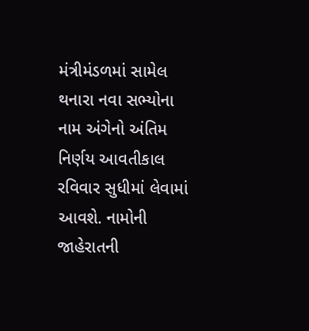મંત્રીમંડળમાં સામેલ થનારા નવા સભ્યોના નામ અંગેનો અંતિમ નિર્ણય આવતીકાલ રવિવાર સુધીમાં લેવામાં આવશે. નામોની જાહેરાતની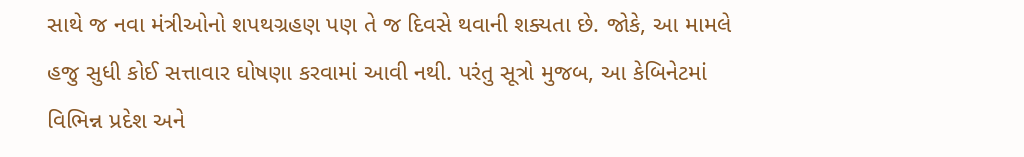સાથે જ નવા મંત્રીઓનો શપથગ્રહણ પણ તે જ દિવસે થવાની શક્યતા છે. જોકે, આ મામલે હજુ સુધી કોઈ સત્તાવાર ઘોષણા કરવામાં આવી નથી. પરંતુ સૂત્રો મુજબ, આ કેબિનેટમાં વિભિન્ન પ્રદેશ અને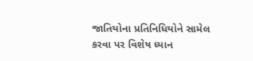જાતિયોના પ્રતિનિધિયોને સામેલ કરવા પર વિશેષ ધ્યાન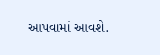આપવામાં આવશે.